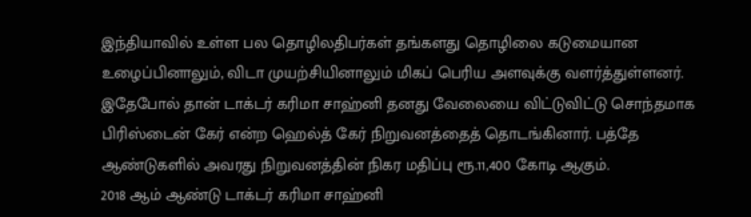இந்தியாவில் உள்ள பல தொழிலதிபர்கள் தங்களது தொழிலை கடுமையான உழைப்பினாலும், விடா முயற்சியினாலும் மிகப் பெரிய அளவுக்கு வளர்த்துள்ளனர். இதேபோல் தான் டாக்டர் கரிமா சாஹ்னி தனது வேலையை விட்டுவிட்டு சொந்தமாக பிரிஸ்டைன் கேர் என்ற ஹெல்த் கேர் நிறுவனத்தைத் தொடங்கினார். பத்தே ஆண்டுகளில் அவரது நிறுவனத்தின் நிகர மதிப்பு ரூ.11,400 கோடி ஆகும்.
2018 ஆம் ஆண்டு டாக்டர் கரிமா சாஹ்னி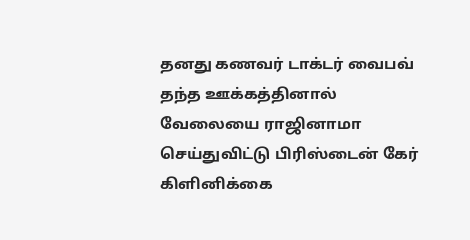தனது கணவர் டாக்டர் வைபவ் தந்த ஊக்கத்தினால் வேலையை ராஜினாமா செய்துவிட்டு பிரிஸ்டைன் கேர் கிளினிக்கை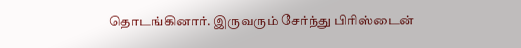தொடங்கினார். இருவரும் சேர்ந்து பிரிஸ்டைன்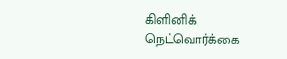கிளினிக் நெட்வொர்க்கை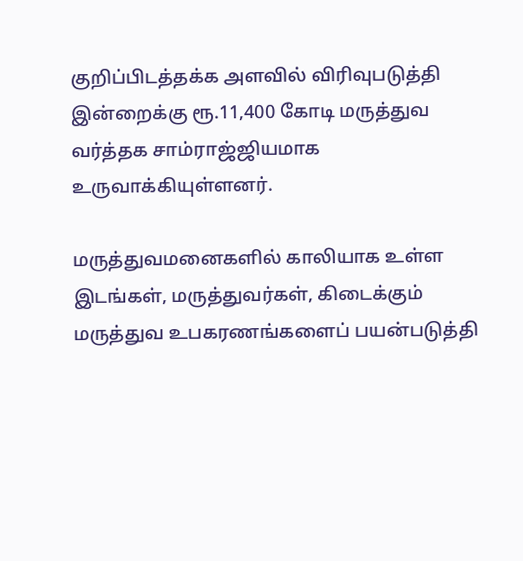குறிப்பிடத்தக்க அளவில் விரிவுபடுத்தி இன்றைக்கு ரூ.11,400 கோடி மருத்துவ வர்த்தக சாம்ராஜ்ஜியமாக உருவாக்கியுள்ளனர்.

மருத்துவமனைகளில் காலியாக உள்ள இடங்கள், மருத்துவர்கள், கிடைக்கும் மருத்துவ உபகரணங்களைப் பயன்படுத்தி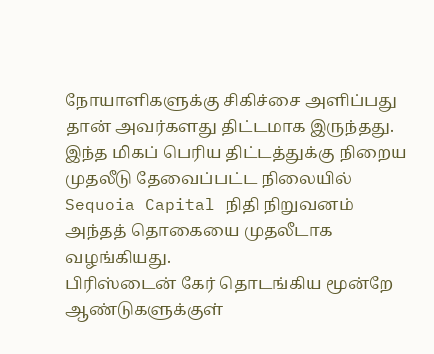நோயாளிகளுக்கு சிகிச்சை அளிப்பது தான் அவர்களது திட்டமாக இருந்தது. இந்த மிகப் பெரிய திட்டத்துக்கு நிறைய முதலீடு தேவைப்பட்ட நிலையில் Sequoia Capital நிதி நிறுவனம் அந்தத் தொகையை முதலீடாக வழங்கியது.
பிரிஸ்டைன் கேர் தொடங்கிய மூன்றே ஆண்டுகளுக்குள்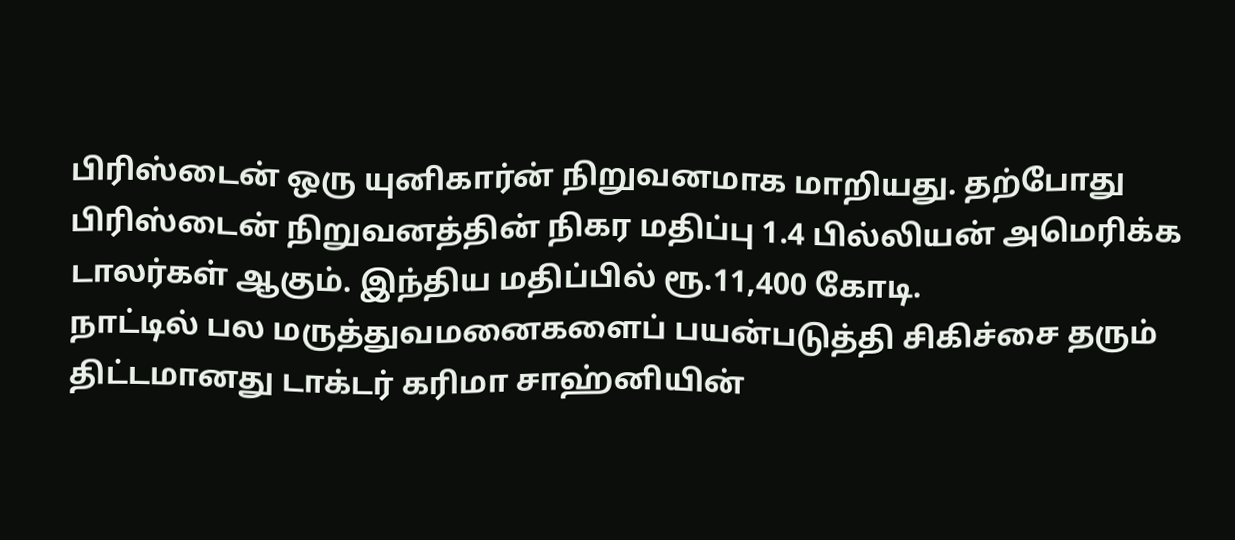பிரிஸ்டைன் ஒரு யுனிகார்ன் நிறுவனமாக மாறியது. தற்போது பிரிஸ்டைன் நிறுவனத்தின் நிகர மதிப்பு 1.4 பில்லியன் அமெரிக்க டாலர்கள் ஆகும். இந்திய மதிப்பில் ரூ.11,400 கோடி.
நாட்டில் பல மருத்துவமனைகளைப் பயன்படுத்தி சிகிச்சை தரும் திட்டமானது டாக்டர் கரிமா சாஹ்னியின்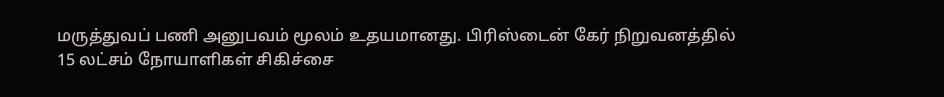மருத்துவப் பணி அனுபவம் மூலம் உதயமானது. பிரிஸ்டைன் கேர் நிறுவனத்தில் 15 லட்சம் நோயாளிகள் சிகிச்சை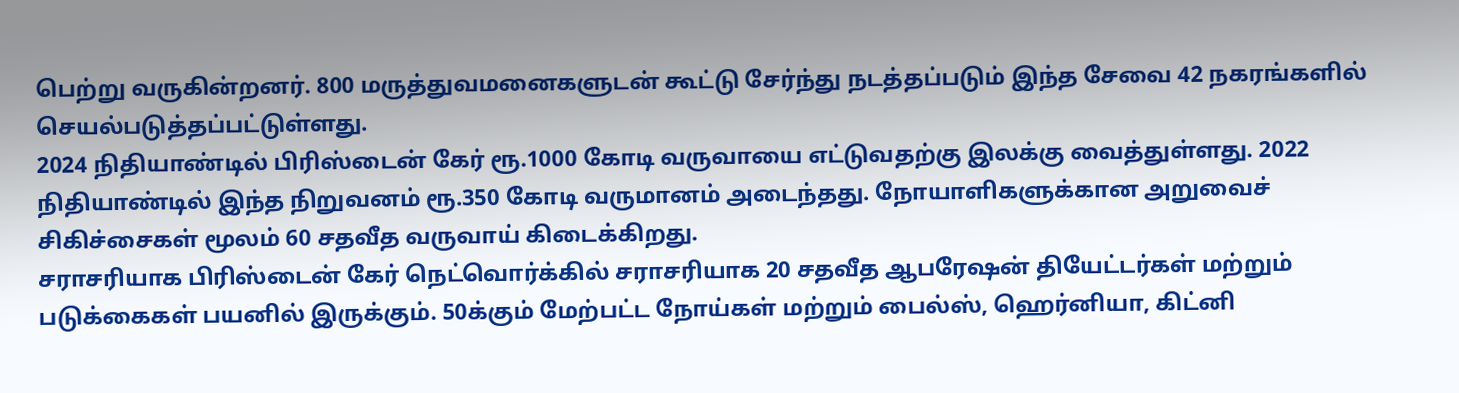பெற்று வருகின்றனர். 800 மருத்துவமனைகளுடன் கூட்டு சேர்ந்து நடத்தப்படும் இந்த சேவை 42 நகரங்களில் செயல்படுத்தப்பட்டுள்ளது.
2024 நிதியாண்டில் பிரிஸ்டைன் கேர் ரூ.1000 கோடி வருவாயை எட்டுவதற்கு இலக்கு வைத்துள்ளது. 2022 நிதியாண்டில் இந்த நிறுவனம் ரூ.350 கோடி வருமானம் அடைந்தது. நோயாளிகளுக்கான அறுவைச் சிகிச்சைகள் மூலம் 60 சதவீத வருவாய் கிடைக்கிறது.
சராசரியாக பிரிஸ்டைன் கேர் நெட்வொர்க்கில் சராசரியாக 20 சதவீத ஆபரேஷன் தியேட்டர்கள் மற்றும் படுக்கைகள் பயனில் இருக்கும். 50க்கும் மேற்பட்ட நோய்கள் மற்றும் பைல்ஸ், ஹெர்னியா, கிட்னி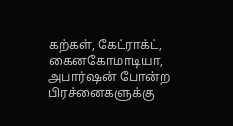கற்கள், கேட்ராக்ட், கைனகோமாடியா, அபார்ஷன் போன்ற பிரச்னைகளுக்கு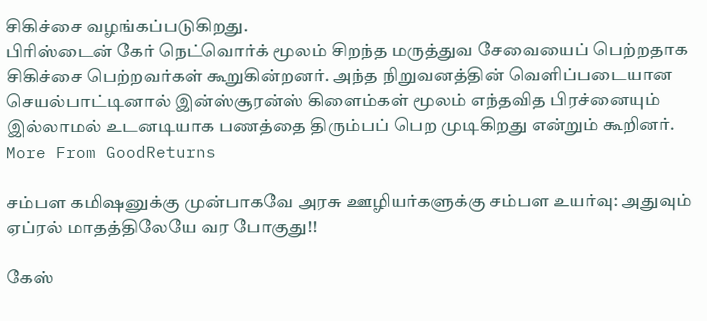சிகிச்சை வழங்கப்படுகிறது.
பிரிஸ்டைன் கேர் நெட்வொர்க் மூலம் சிறந்த மருத்துவ சேவையைப் பெற்றதாக சிகிச்சை பெற்றவர்கள் கூறுகின்றனர். அந்த நிறுவனத்தின் வெளிப்படையான செயல்பாட்டினால் இன்ஸ்சூரன்ஸ் கிளைம்கள் மூலம் எந்தவித பிரச்னையும் இல்லாமல் உடனடியாக பணத்தை திரும்பப் பெற முடிகிறது என்றும் கூறினர்.
More From GoodReturns

சம்பள கமிஷனுக்கு முன்பாகவே அரசு ஊழியர்களுக்கு சம்பள உயர்வு: அதுவும் ஏப்ரல் மாதத்திலேயே வர போகுது!!

கேஸ்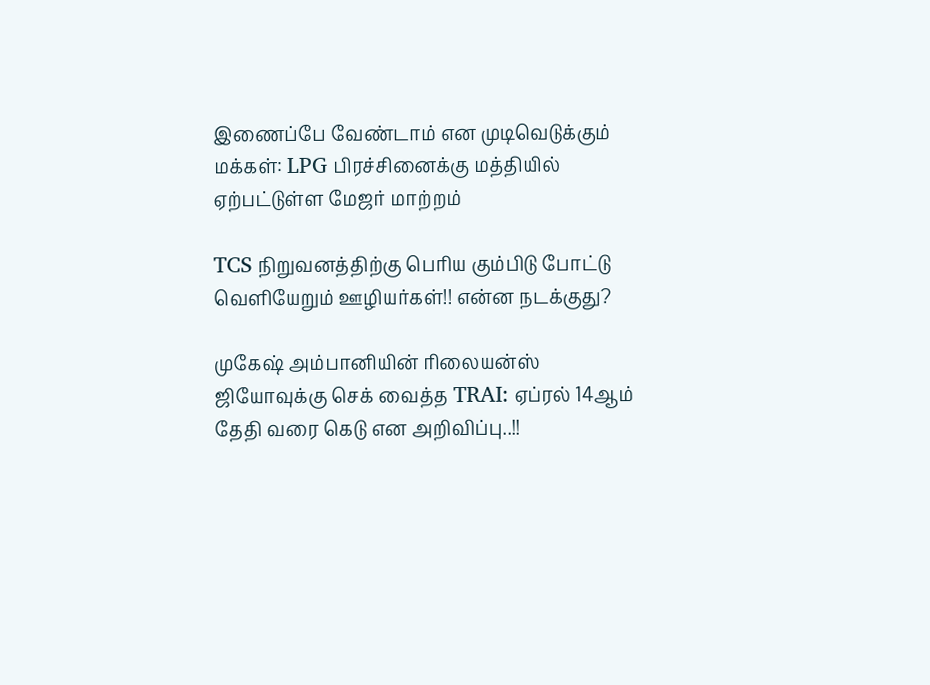இணைப்பே வேண்டாம் என முடிவெடுக்கும் மக்கள்: LPG பிரச்சினைக்கு மத்தியில் ஏற்பட்டுள்ள மேஜர் மாற்றம்

TCS நிறுவனத்திற்கு பெரிய கும்பிடு போட்டு வெளியேறும் ஊழியர்கள்!! என்ன நடக்குது?

முகேஷ் அம்பானியின் ரிலையன்ஸ் ஜியோவுக்கு செக் வைத்த TRAI: ஏப்ரல் 14ஆம் தேதி வரை கெடு என அறிவிப்பு..!!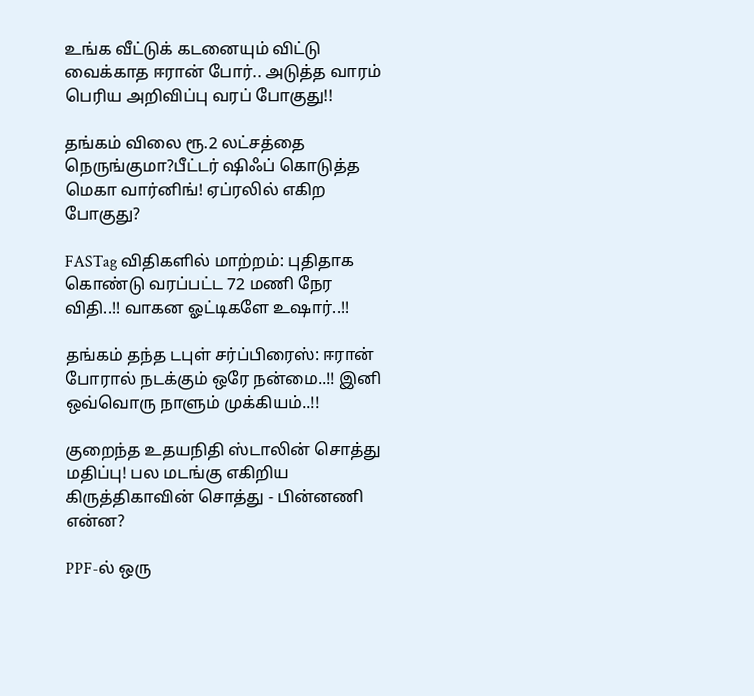உங்க வீட்டுக் கடனையும் விட்டு வைக்காத ஈரான் போர்.. அடுத்த வாரம் பெரிய அறிவிப்பு வரப் போகுது!!

தங்கம் விலை ரூ.2 லட்சத்தை நெருங்குமா?பீட்டர் ஷிஃப் கொடுத்த மெகா வார்னிங்! ஏப்ரலில் எகிற போகுது?

FASTag விதிகளில் மாற்றம்: புதிதாக கொண்டு வரப்பட்ட 72 மணி நேர விதி..!! வாகன ஓட்டிகளே உஷார்..!!

தங்கம் தந்த டபுள் சர்ப்பிரைஸ்: ஈரான் போரால் நடக்கும் ஒரே நன்மை..!! இனி ஒவ்வொரு நாளும் முக்கியம்..!!

குறைந்த உதயநிதி ஸ்டாலின் சொத்து மதிப்பு! பல மடங்கு எகிறிய கிருத்திகாவின் சொத்து - பின்னணி என்ன?

PPF-ல் ஒரு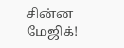சின்ன மேஜிக்!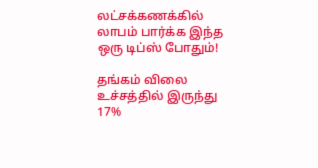லட்சக்கணக்கில் லாபம் பார்க்க இந்த ஒரு டிப்ஸ் போதும்!

தங்கம் விலை உச்சத்தில் இருந்து 17%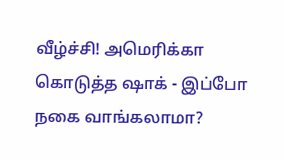வீழ்ச்சி! அமெரிக்கா கொடுத்த ஷாக் - இப்போ நகை வாங்கலாமா?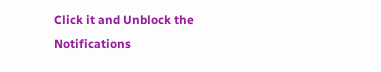Click it and Unblock the Notifications